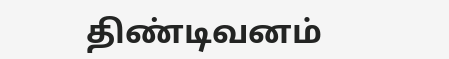திண்டிவனம்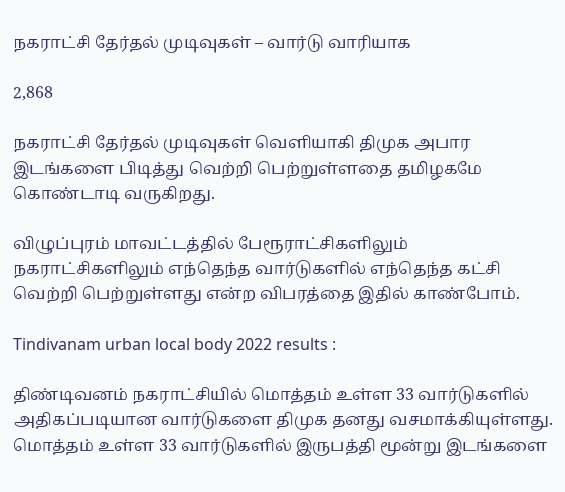நகராட்சி தேர்தல் முடிவுகள் – வார்டு வாரியாக

2,868

நகராட்சி தேர்தல் முடிவுகள் வெளியாகி திமுக அபார இடங்களை பிடித்து வெற்றி பெற்றுள்ளதை தமிழகமே கொண்டாடி வருகிறது.

விழுப்புரம் மாவட்டத்தில் பேரூராட்சிகளிலும் நகராட்சிகளிலும் எந்தெந்த வார்டுகளில் எந்தெந்த கட்சி வெற்றி பெற்றுள்ளது என்ற விபரத்தை இதில் காண்போம்.

Tindivanam urban local body 2022 results :

திண்டிவனம் நகராட்சியில் மொத்தம் உள்ள 33 வார்டுகளில் அதிகப்படியான வார்டுகளை திமுக தனது வசமாக்கியுள்ளது. மொத்தம் உள்ள 33 வார்டுகளில் இருபத்தி மூன்று இடங்களை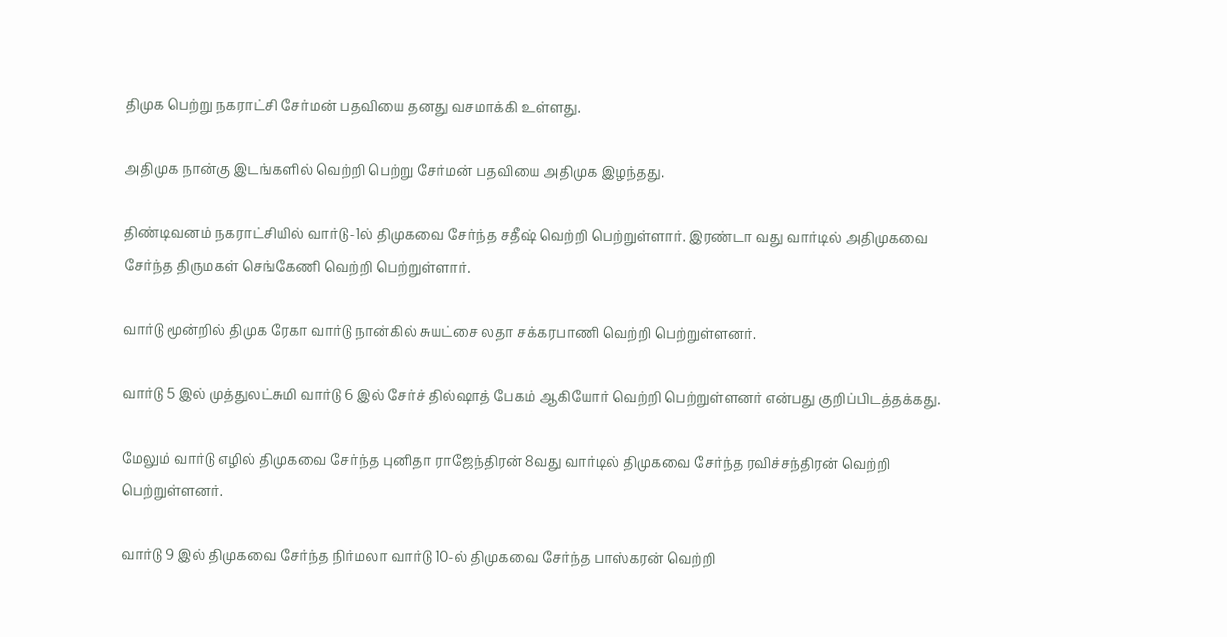திமுக பெற்று நகராட்சி சேர்மன் பதவியை தனது வசமாக்கி உள்ளது.

அதிமுக நான்கு இடங்களில் வெற்றி பெற்று சேர்மன் பதவியை அதிமுக இழந்தது.

திண்டிவனம் நகராட்சியில் வார்டு-1ல் திமுகவை சேர்ந்த சதீஷ் வெற்றி பெற்றுள்ளார். இரண்டா வது வார்டில் அதிமுகவை சேர்ந்த திருமகள் செங்கேணி வெற்றி பெற்றுள்ளார்.

வார்டு மூன்றில் திமுக ரேகா வார்டு நான்கில் சுயட்சை லதா சக்கரபாணி வெற்றி பெற்றுள்ளனர்.

வார்டு 5 இல் முத்துலட்சுமி வார்டு 6 இல் சேர்ச் தில்ஷாத் பேகம் ஆகியோர் வெற்றி பெற்றுள்ளனர் என்பது குறிப்பிடத்தக்கது.

மேலும் வார்டு எழில் திமுகவை சேர்ந்த புனிதா ராஜேந்திரன் 8வது வார்டில் திமுகவை சேர்ந்த ரவிச்சந்திரன் வெற்றி பெற்றுள்ளனர்.

வார்டு 9 இல் திமுகவை சேர்ந்த நிர்மலா வார்டு 10-ல் திமுகவை சேர்ந்த பாஸ்கரன் வெற்றி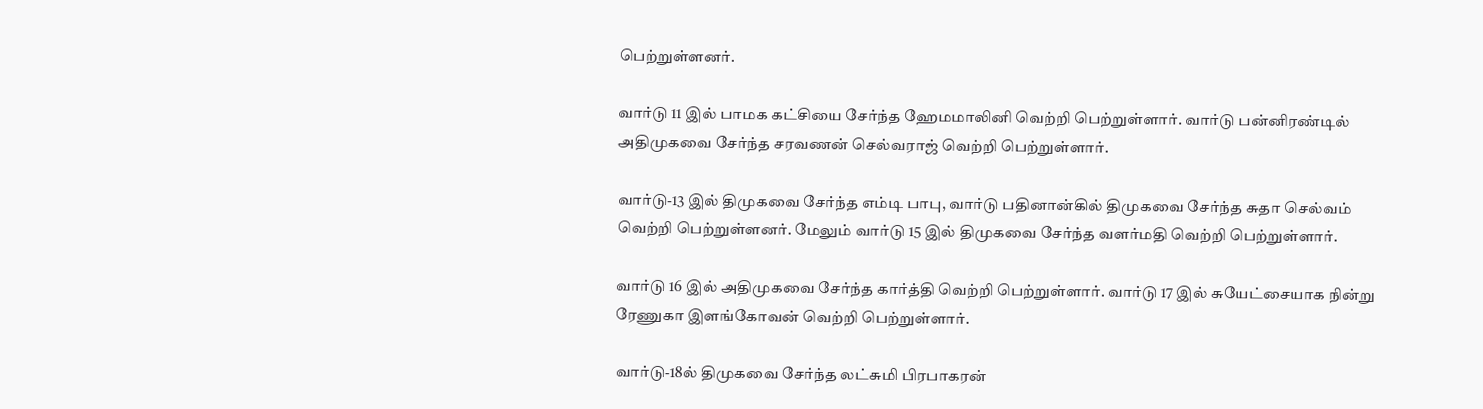பெற்றுள்ளனர்.

வார்டு 11 இல் பாமக கட்சியை சேர்ந்த ஹேமமாலினி வெற்றி பெற்றுள்ளார். வார்டு பன்னிரண்டில் அதிமுகவை சேர்ந்த சரவணன் செல்வராஜ் வெற்றி பெற்றுள்ளார்.

வார்டு-13 இல் திமுகவை சேர்ந்த எம்டி பாபு, வார்டு பதினான்கில் திமுகவை சேர்ந்த சுதா செல்வம் வெற்றி பெற்றுள்ளனர். மேலும் வார்டு 15 இல் திமுகவை சேர்ந்த வளர்மதி வெற்றி பெற்றுள்ளார்.

வார்டு 16 இல் அதிமுகவை சேர்ந்த கார்த்தி வெற்றி பெற்றுள்ளார். வார்டு 17 இல் சுயேட்சையாக நின்று ரேணுகா இளங்கோவன் வெற்றி பெற்றுள்ளார்.

வார்டு-18ல் திமுகவை சேர்ந்த லட்சுமி பிரபாகரன்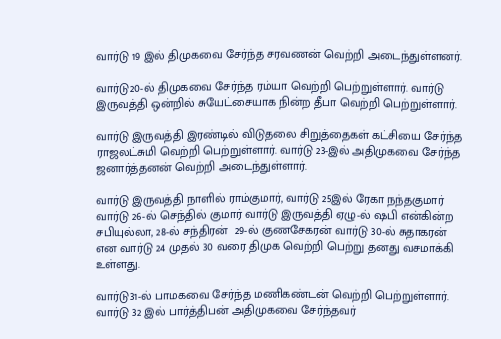வார்டு 19 இல் திமுகவை சேர்ந்த சரவணன் வெற்றி அடைந்துள்ளனர்.

வார்டு20-ல் திமுகவை சேர்ந்த ரம்யா வெற்றி பெற்றுள்ளார். வார்டு இருவத்தி ஒன்றில் சுயேட்சையாக நின்ற தீபா வெற்றி பெற்றுள்ளார்.

வார்டு இருவத்தி இரண்டில் விடுதலை சிறுத்தைகள் கட்சியை சேர்ந்த ராஜலட்சுமி வெற்றி பெற்றுள்ளார். வார்டு 23-இல் அதிமுகவை சேர்ந்த ஜனார்த்தனன் வெற்றி அடைந்துள்ளார்.

வார்டு இருவத்தி நாளில் ராம்குமார், வார்டு 25இல் ரேகா நந்தகுமார் வார்டு 26-ல் செந்தில் குமார் வார்டு இருவத்தி ஏழு-ல் ஷபி என்கின்ற சபியுல்லா, 28-ல் சந்திரன்  29-ல் குணசேகரன் வார்டு 30-ல் சுதாகரன் என வார்டு 24 முதல் 30 வரை திமுக வெற்றி பெற்று தனது வசமாக்கி உள்ளது.

வார்டு31-ல் பாமகவை சேர்ந்த மணிகண்டன் வெற்றி பெற்றுள்ளார். வார்டு 32 இல் பார்த்திபன் அதிமுகவை சேர்ந்தவர்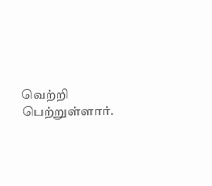வெற்றி பெற்றுள்ளார்.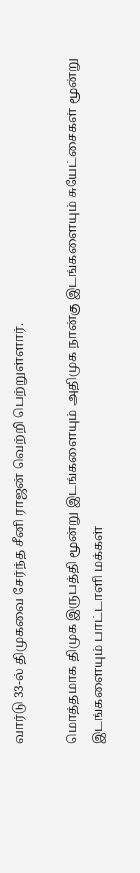வார்டு 33-ல் திமுகவை சேர்ந்த சீனி ராஜன் வெற்றி பெற்றுள்ளார்.

மொத்தமாக திமுக இருபத்தி மூன்று இடங்களையும் அதிமுக நான்கு இடங்களையும் சுயேட்சைகள் மூன்று இடங்களையும் பாட்டாளி மக்கள்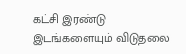கட்சி இரண்டு இடங்களையும் விடுதலை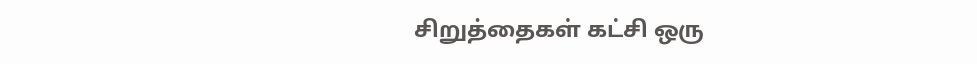சிறுத்தைகள் கட்சி ஒரு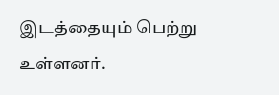இடத்தையும் பெற்று உள்ளனர்.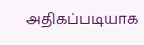அதிகப்படியாக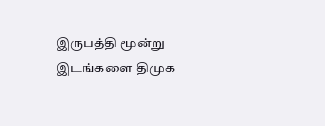இருபத்தி மூன்று இடங்களை திமுக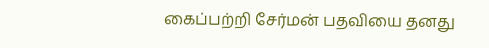கைப்பற்றி சேர்மன் பதவியை தனது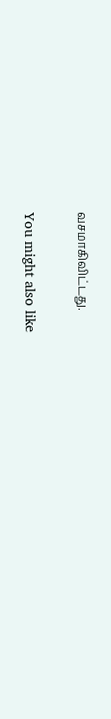வசமாகிவிட்டது.

You might also like